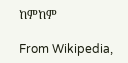ከምከም

From Wikipedia,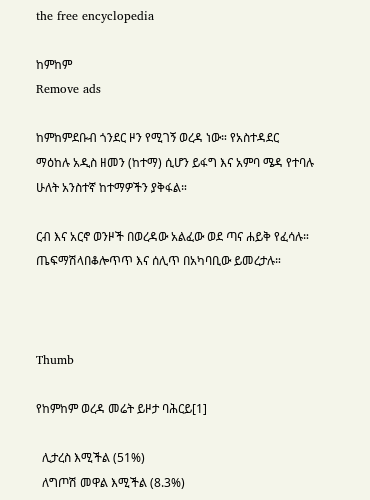the free encyclopedia

ከምከም
Remove ads

ከምከምደቡብ ጎንደር ዞን የሚገኝ ወረዳ ነው። የአስተዳደር ማዕከሉ አዲስ ዘመን (ከተማ) ሲሆን ይፋግ እና አምባ ሜዳ የተባሉ ሁለት አንስተኛ ከተማዎችን ያቅፋል።

ርብ እና አርኖ ወንዞች በወረዳው አልፈው ወደ ጣና ሐይቅ የፈሳሉ። ጤፍማሽላበቆሎጥጥ እና ሰሊጥ በአካባቢው ይመረታሉ።



Thumb

የከምከም ወረዳ መሬት ይዞታ ባሕርይ[1]

  ሊታረስ እሚችል (51%)
  ለግጦሽ መዋል እሚችል (8.3%)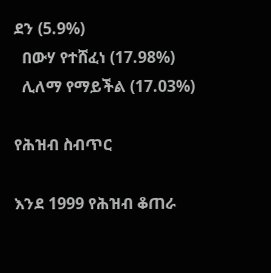ደን (5.9%)
  በውሃ የተሸፈነ (17.98%)
  ሊለማ የማይችል (17.03%)

የሕዝብ ስብጥር

እንደ 1999 የሕዝብ ቆጠራ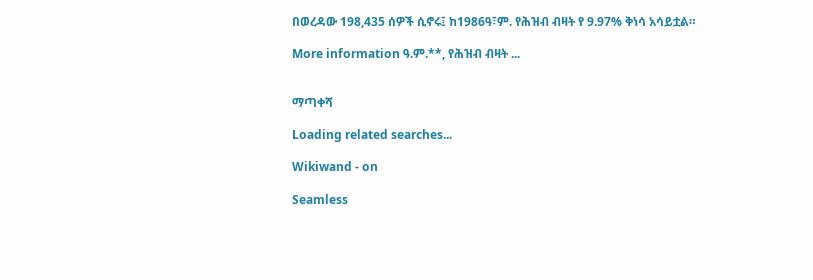በወረዳው 198,435 ሰዎች ሲኖሩ፤ ከ1986ዓ፣ም. የሕዝብ ብዛት የ 9.97% ቅነሳ አሳይቷል።

More information ዓ.ም.**, የሕዝብ ብዛት ...


ማጣቀሻ

Loading related searches...

Wikiwand - on

Seamless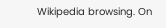Wikipedia browsing. On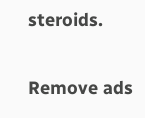steroids.

Remove ads